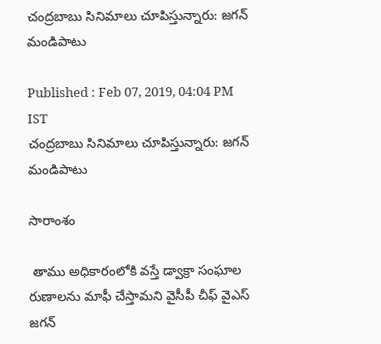చంద్రబాబు సినిమాలు చూపిస్తున్నారు: జగన్ మండిపాటు

Published : Feb 07, 2019, 04:04 PM IST
చంద్రబాబు సినిమాలు చూపిస్తున్నారు: జగన్ మండిపాటు

సారాంశం

 తాము అధికారంలోకి వస్తే డ్వాక్రా సంఘాల రుణాలను మాఫీ చేస్తామని వైసీపీ చీఫ్ వైఎస్ జగన్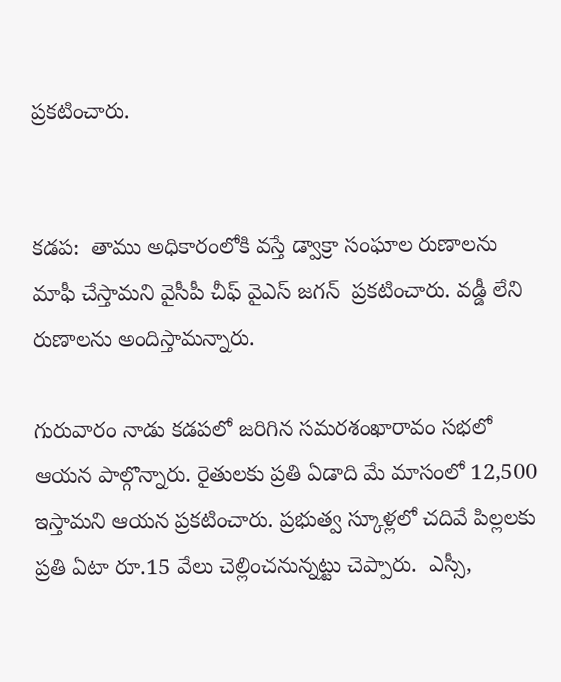ప్రకటించారు.


కడప:  తాము అధికారంలోకి వస్తే డ్వాక్రా సంఘాల రుణాలను మాఫీ చేస్తామని వైసీపీ చీఫ్ వైఎస్ జగన్  ప్రకటించారు. వడ్డీ లేని రుణాలను అందిస్తామన్నారు.

గురువారం నాడు కడపలో జరిగిన సమరశంఖారావం సభలో  ఆయన పాల్గొన్నారు. రైతులకు ప్రతి ఏడాది మే మాసంలో 12,500 ఇస్తామని ఆయన ప్రకటించారు. ప్రభుత్వ స్కూళ్లలో చదివే పిల్లలకు ప్రతి ఏటా రూ.15 వేలు చెల్లించనున్నట్టు చెప్పారు.  ఎస్సీ,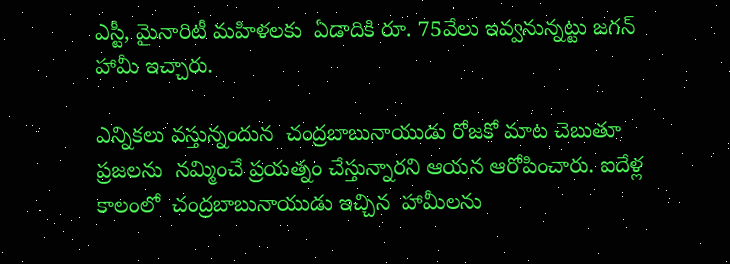ఎస్టీ, మైనారిటీ మహిళలకు  ఏడాదికి రూ. 75వేలు ఇవ్వనున్నట్టు జగన్ హామీ ఇచ్చారు.

ఎన్నికలు వస్తున్నందున  చంద్రబాబునాయుడు రోజకో మాట చెబుతూ ప్రజలను  నమ్మించే ప్రయత్నం చేస్తున్నారని ఆయన ఆరోపించారు. ఐదేళ్ల కాలంలో  చంద్రబాబునాయుడు ఇచ్చిన  హామీలను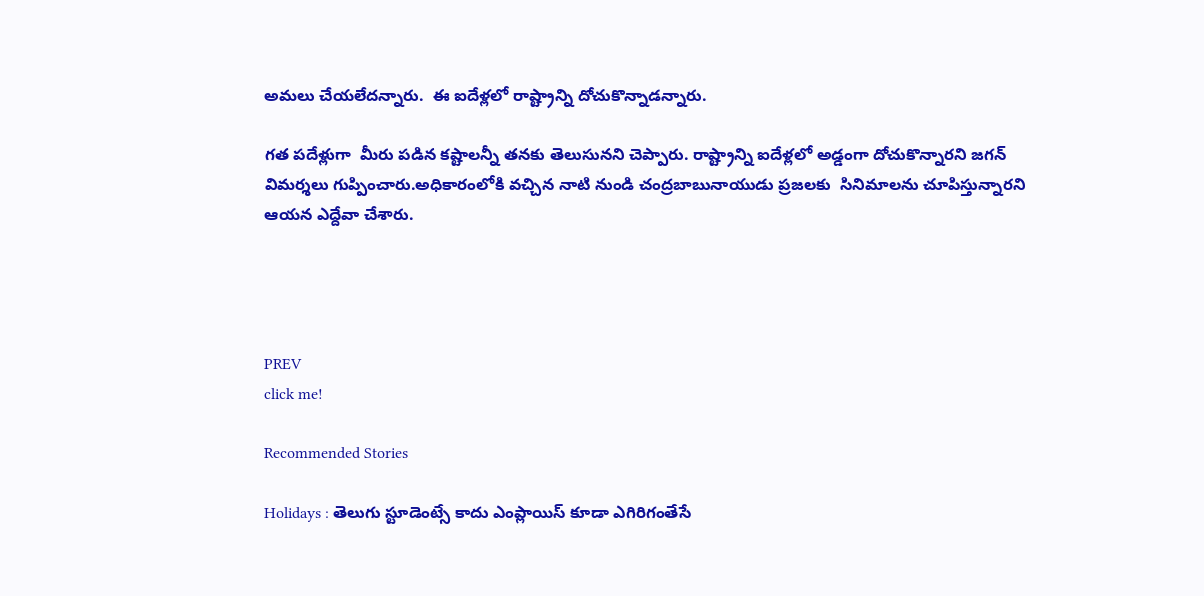అమలు చేయలేదన్నారు.  ఈ ఐదేళ్లలో రాష్ట్రాన్ని దోచుకొన్నాడన్నారు.

గత పదేళ్లుగా  మీరు పడిన కష్టాలన్నీ తనకు తెలుసునని చెప్పారు. రాష్ట్రాన్ని ఐదేళ్లలో అడ్డంగా దోచుకొన్నారని జగన్ విమర్శలు గుప్పించారు.అధికారంలోకి వచ్చిన నాటి నుండి చంద్రబాబునాయుడు ప్రజలకు  సినిమాలను చూపిస్తున్నారని ఆయన ఎద్దేవా చేశారు.




PREV
click me!

Recommended Stories

Holidays : తెలుగు స్టూడెంట్సే కాదు ఎంప్లాయిస్ కూడా ఎగిరిగంతేసే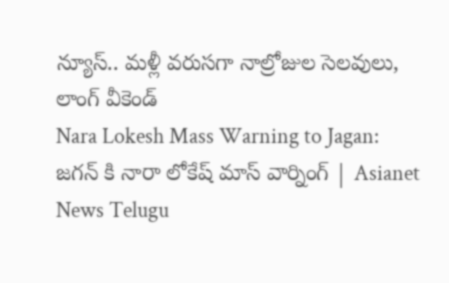న్యూస్.. మళ్లీ వరుసగా నాల్రోజుల సెలవులు, లాంగ్ వీకెండ్
Nara Lokesh Mass Warning to Jagan: జగన్ కి నారా లోకేష్ మాస్ వార్నింగ్ | Asianet News Telugu